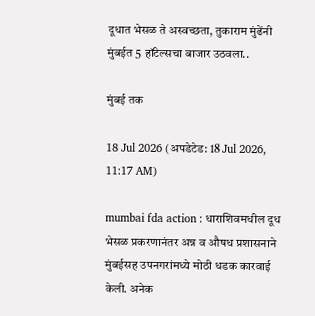दूधात भेसळ ते अस्वच्छता, तुकाराम मुंढेंनी मुंबईत 5 हॉटेल्सचा बाजार उठवला..

मुंबई तक

18 Jul 2026 (अपडेटेड: 18 Jul 2026, 11:17 AM)

mumbai fda action : धाराशिवमधील दूध भेसळ प्रकरणानंतर अन्न व औषध प्रशासनाने मुंबईसह उपनगरांमध्ये मोठी धडक कारवाई केली. अनेक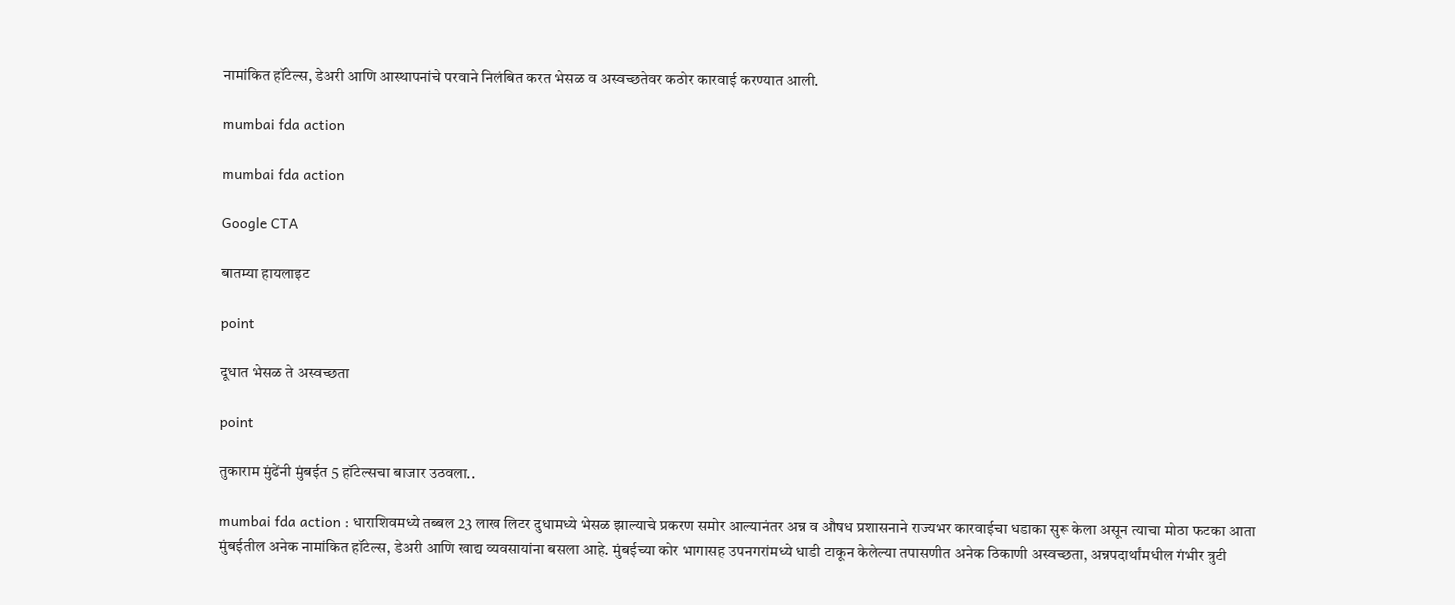नामांकित हॉटेल्स, डेअरी आणि आस्थापनांचे परवाने निलंबित करत भेसळ व अस्वच्छतेवर कठोर कारवाई करण्यात आली.

mumbai fda action

mumbai fda action

Google CTA

बातम्या हायलाइट

point

दूधात भेसळ ते अस्वच्छता

point

तुकाराम मुंढेंनी मुंबईत 5 हॉटेल्सचा बाजार उठवला..

mumbai fda action : धाराशिवमध्ये तब्बल 23 लाख लिटर दुधामध्ये भेसळ झाल्याचे प्रकरण समोर आल्यानंतर अन्न व औषध प्रशासनाने राज्यभर कारवाईचा धडाका सुरू केला असून त्याचा मोठा फटका आता मुंबईतील अनेक नामांकित हॉटेल्स, डेअरी आणि खाद्य व्यवसायांना बसला आहे. मुंबईच्या कोर भागासह उपनगरांमध्ये धाडी टाकून केलेल्या तपासणीत अनेक ठिकाणी अस्वच्छता, अन्नपदार्थांमधील गंभीर त्रुटी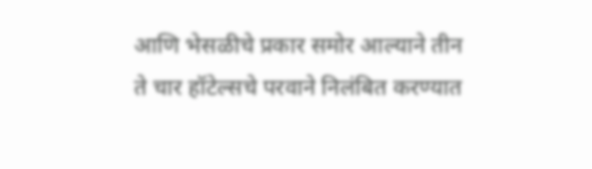आणि भेसळीचे प्रकार समोर आल्याने तीन ते चार हॉटेल्सचे परवाने निलंबित करण्यात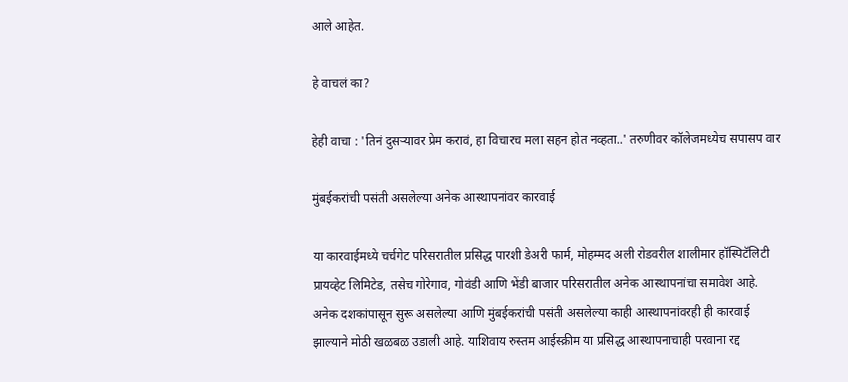आले आहेत.

हे वाचलं का?

हेही वाचा : 'तिनं दुसऱ्यावर प्रेम करावं, हा विचारच मला सहन होत नव्हता..' तरुणीवर कॉलेजमध्येच सपासप वार

मुंबईकरांची पसंती असलेल्या अनेक आस्थापनांवर कारवाई

या कारवाईमध्ये चर्चगेट परिसरातील प्रसिद्ध पारशी डेअरी फार्म, मोहम्मद अली रोडवरील शालीमार हॉस्पिटॅलिटी प्रायव्हेट लिमिटेड, तसेच गोरेगाव, गोवंडी आणि भेंडी बाजार परिसरातील अनेक आस्थापनांचा समावेश आहे. अनेक दशकांपासून सुरू असलेल्या आणि मुंबईकरांची पसंती असलेल्या काही आस्थापनांवरही ही कारवाई झाल्याने मोठी खळबळ उडाली आहे. याशिवाय रुस्तम आईस्क्रीम या प्रसिद्ध आस्थापनाचाही परवाना रद्द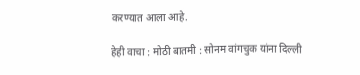करण्यात आला आहे.

हेही वाचा : मोठी बातमी : सोनम वांगचुक यांना दिल्ली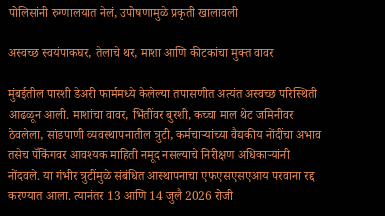पोलिसांनी रुग्णालयात नेलं, उपोषणामुळे प्रकृती खालावली

अस्वच्छ स्वयंपाकघर, तेलाचे थर, माशा आणि कीटकांचा मुक्त वावर

मुंबईतील पारशी डेअरी फार्ममध्ये केलेल्या तपासणीत अत्यंत अस्वच्छ परिस्थिती आढळून आली. माशांचा वावर, भिंतींवर बुरशी, कच्चा माल थेट जमिनीवर ठेवलेला, सांडपाणी व्यवस्थापनातील त्रुटी, कर्मचाऱ्यांच्या वैद्यकीय नोंदींचा अभाव तसेच पॅकिंगवर आवश्यक माहिती नमूद नसल्याचे निरीक्षण अधिकाऱ्यांनी नोंदवले. या गंभीर त्रुटींमुळे संबंधित आस्थापनाचा एफएसएसएआय परवाना रद्द करण्यात आला. त्यानंतर 13 आणि 14 जुलै 2026 रोजी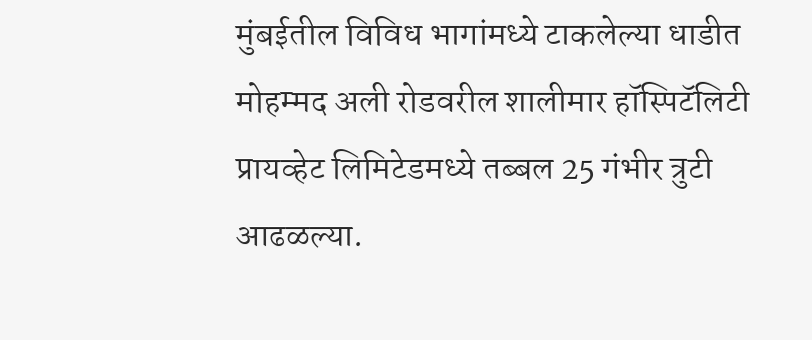मुंबईतील विविध भागांमध्ये टाकलेल्या धाडीत मोहम्मद अली रोडवरील शालीमार हॉस्पिटॅलिटी प्रायव्हेट लिमिटेडमध्ये तब्बल 25 गंभीर त्रुटी आढळल्या.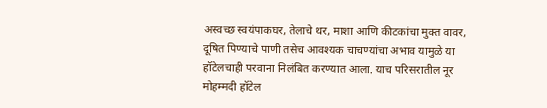अस्वच्छ स्वयंपाकघर, तेलाचे थर, माशा आणि कीटकांचा मुक्त वावर, दूषित पिण्याचे पाणी तसेच आवश्यक चाचण्यांचा अभाव यामुळे या हॉटेलचाही परवाना निलंबित करण्यात आला. याच परिसरातील नूर मोहम्मदी हॉटेल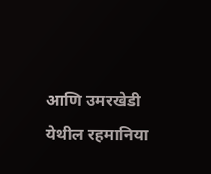आणि उमरखेडी येथील रहमानिया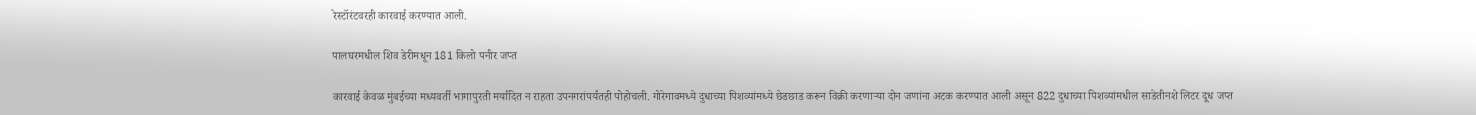रेस्टॉरंटवरही कारवाई करण्यात आली.

पालघरमधील शिव डेरीमधून 181 किलो पनीर जप्त

कारवाई केवळ मुंबईच्या मध्यवर्ती भागापुरती मर्यादित न राहता उपनगरांपर्यंतही पोहोचली. गोरेगावमध्ये दुधाच्या पिशव्यांमध्ये छेडछाड करून विक्री करणाऱ्या दोन जणांना अटक करण्यात आली असून 822 दुधाच्या पिशव्यांमधील साडेतीनशे लिटर दूध जप्त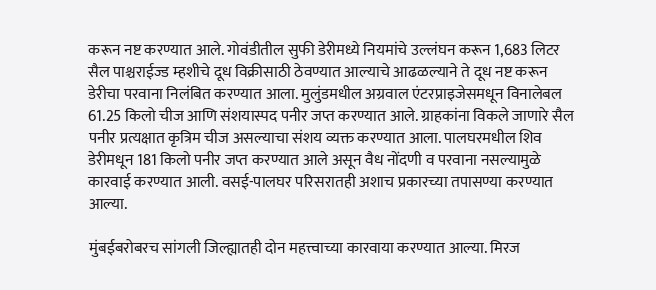करून नष्ट करण्यात आले. गोवंडीतील सुफी डेरीमध्ये नियमांचे उल्लंघन करून 1,683 लिटर सैल पाश्चराईज्ड म्हशीचे दूध विक्रीसाठी ठेवण्यात आल्याचे आढळल्याने ते दूध नष्ट करून डेरीचा परवाना निलंबित करण्यात आला. मुलुंडमधील अग्रवाल एंटरप्राइजेसमधून विनालेबल 61.25 किलो चीज आणि संशयास्पद पनीर जप्त करण्यात आले. ग्राहकांना विकले जाणारे सैल पनीर प्रत्यक्षात कृत्रिम चीज असल्याचा संशय व्यक्त करण्यात आला. पालघरमधील शिव डेरीमधून 181 किलो पनीर जप्त करण्यात आले असून वैध नोंदणी व परवाना नसल्यामुळे कारवाई करण्यात आली. वसई-पालघर परिसरातही अशाच प्रकारच्या तपासण्या करण्यात आल्या.

मुंबईबरोबरच सांगली जिल्ह्यातही दोन महत्त्वाच्या कारवाया करण्यात आल्या. मिरज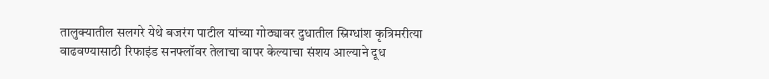तालुक्यातील सलगरे येथे बजरंग पाटील यांच्या गोठ्यावर दुधातील स्निग्धांश कृत्रिमरीत्या वाढवण्यासाठी रिफाइंड सनफ्लॉवर तेलाचा वापर केल्याचा संशय आल्याने दूध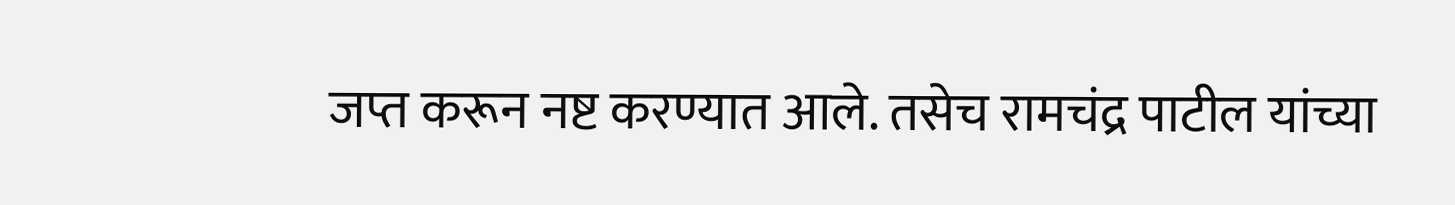जप्त करून नष्ट करण्यात आले. तसेच रामचंद्र पाटील यांच्या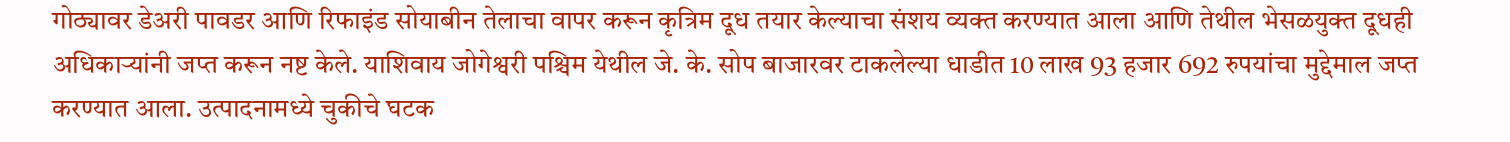गोठ्यावर डेअरी पावडर आणि रिफाइंड सोयाबीन तेलाचा वापर करून कृत्रिम दूध तयार केल्याचा संशय व्यक्त करण्यात आला आणि तेथील भेसळयुक्त दूधही अधिकाऱ्यांनी जप्त करून नष्ट केले. याशिवाय जोगेश्वरी पश्चिम येथील जे. के. सोप बाजारवर टाकलेल्या धाडीत 10 लाख 93 हजार 692 रुपयांचा मुद्देमाल जप्त करण्यात आला. उत्पादनामध्ये चुकीचे घटक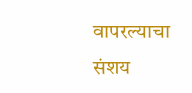वापरल्याचा संशय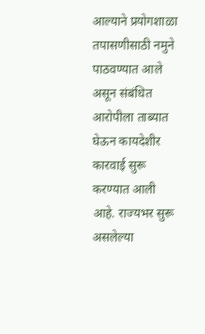आल्याने प्रयोगशाळा तपासणीसाठी नमुने पाठवण्यात आले असून संबंधित आरोपीला ताब्यात घेऊन कायदेशीर कारवाई सुरू करण्यात आली आहे. राज्यभर सुरू असलेल्या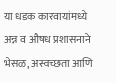या धडक कारवायांमध्ये अन्न व औषध प्रशासनाने भेसळ, अस्वच्छता आणि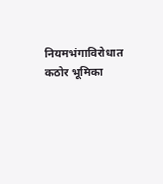नियमभंगाविरोधात कठोर भूमिका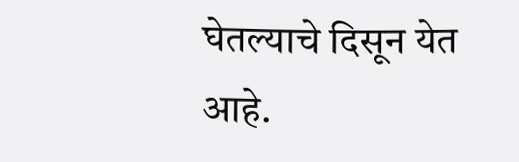घेतल्याचे दिसून येत आहे.